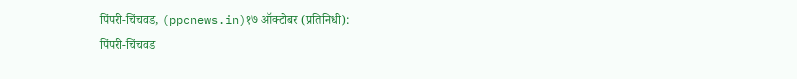पिंपरी-चिंचवड, (ppcnews.in)१७ ऑक्टोबर (प्रतिनिधी):
पिंपरी-चिंचवड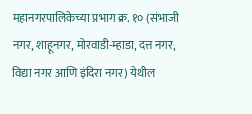महानगरपालिकेच्या प्रभाग क्र. १० (संभाजी नगर, शाहूनगर, मोरवाडी-म्हाडा, दत्त नगर, विद्या नगर आणि इंदिरा नगर) येथील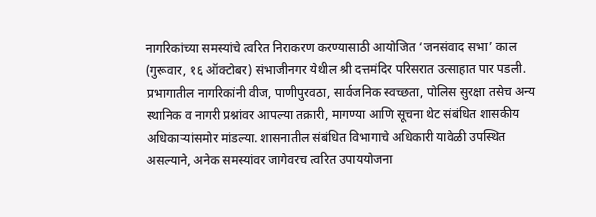नागरिकांच्या समस्यांचे त्वरित निराकरण करण्यासाठी आयोजित ‘जनसंवाद सभा’ काल (गुरूवार, १६ ऑक्टोबर) संभाजीनगर येथील श्री दत्तमंदिर परिसरात उत्साहात पार पडली.
प्रभागातील नागरिकांनी वीज, पाणीपुरवठा, सार्वजनिक स्वच्छता, पोलिस सुरक्षा तसेच अन्य स्थानिक व नागरी प्रश्नांवर आपल्या तक्रारी, मागण्या आणि सूचना थेट संबंधित शासकीय अधिकाऱ्यांसमोर मांडल्या. शासनातील संबंधित विभागाचे अधिकारी यावेळी उपस्थित असल्याने, अनेक समस्यांवर जागेवरच त्वरित उपाययोजना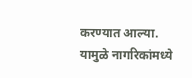करण्यात आल्या. यामुळे नागरिकांमध्ये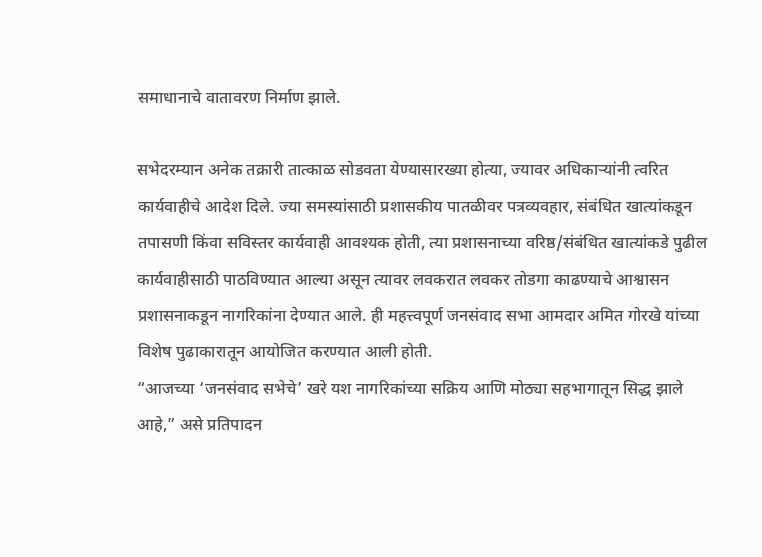समाधानाचे वातावरण निर्माण झाले.

सभेदरम्यान अनेक तक्रारी तात्काळ सोडवता येण्यासारख्या होत्या, ज्यावर अधिकाऱ्यांनी त्वरित कार्यवाहीचे आदेश दिले. ज्या समस्यांसाठी प्रशासकीय पातळीवर पत्रव्यवहार, संबंधित खात्यांकडून तपासणी किंवा सविस्तर कार्यवाही आवश्यक होती, त्या प्रशासनाच्या वरिष्ठ/संबंधित खात्यांकडे पुढील कार्यवाहीसाठी पाठविण्यात आल्या असून त्यावर लवकरात लवकर तोडगा काढण्याचे आश्वासन प्रशासनाकडून नागरिकांना देण्यात आले. ही महत्त्वपूर्ण जनसंवाद सभा आमदार अमित गोरखे यांच्या विशेष पुढाकारातून आयोजित करण्यात आली होती.
“आजच्या ‘जनसंवाद सभेचे’ खरे यश नागरिकांच्या सक्रिय आणि मोठ्या सहभागातून सिद्ध झाले आहे,” असे प्रतिपादन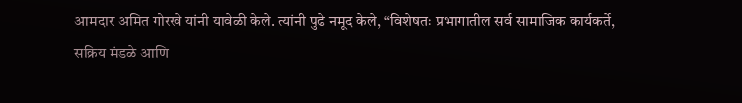आमदार अमित गोरखे यांनी यावेळी केले. त्यांनी पुढे नमूद केले, “विशेषतः प्रभागातील सर्व सामाजिक कार्यकर्ते, सक्रिय मंडळे आणि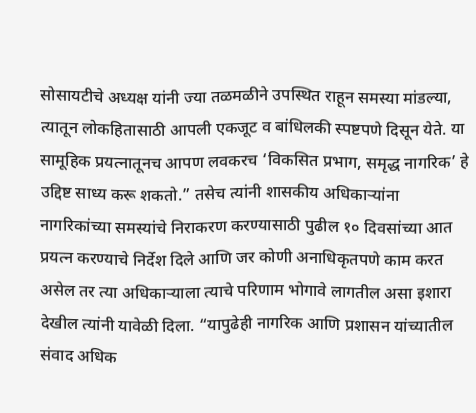सोसायटीचे अध्यक्ष यांनी ज्या तळमळीने उपस्थित राहून समस्या मांडल्या, त्यातून लोकहितासाठी आपली एकजूट व बांधिलकी स्पष्टपणे दिसून येते. या सामूहिक प्रयत्नातूनच आपण लवकरच ‘विकसित प्रभाग, समृद्ध नागरिक’ हे उद्दिष्ट साध्य करू शकतो.” तसेच त्यांनी शासकीय अधिकाऱ्यांना नागरिकांच्या समस्यांचे निराकरण करण्यासाठी पुढील १० दिवसांच्या आत प्रयत्न करण्याचे निर्देश दिले आणि जर कोणी अनाधिकृतपणे काम करत असेल तर त्या अधिकाऱ्याला त्याचे परिणाम भोगावे लागतील असा इशारा देखील त्यांनी यावेळी दिला. “यापुढेही नागरिक आणि प्रशासन यांच्यातील संवाद अधिक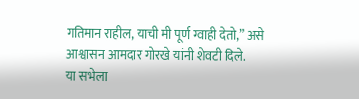गतिमान राहील, याची मी पूर्ण ग्वाही देतो,” असे आश्वासन आमदार गोरखे यांनी शेवटी दिले.
या सभेला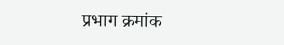प्रभाग क्रमांक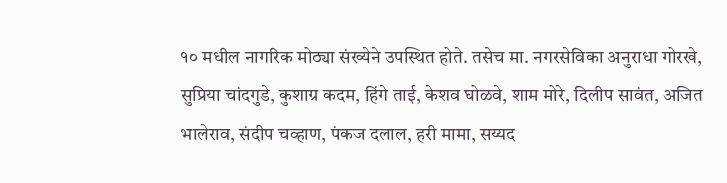१० मधील नागरिक मोठ्या संख्येने उपस्थित होते. तसेच मा. नगरसेविका अनुराधा गोरखे, सुप्रिया चांदगुडे, कुशाग्र कदम, हिंगे ताई, केशव घोळवे, शाम मोरे, दिलीप सावंत, अजित भालेराव, संदीप चव्हाण, पंकज दलाल, हरी मामा, सय्यद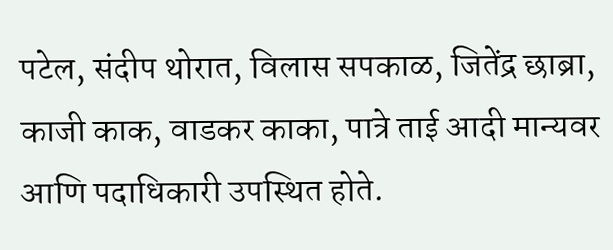पटेल, संदीप थोरात, विलास सपकाळ, जितेंद्र छाब्रा, काजी काक, वाडकर काका, पात्रे ताई आदी मान्यवर आणि पदाधिकारी उपस्थित होते.